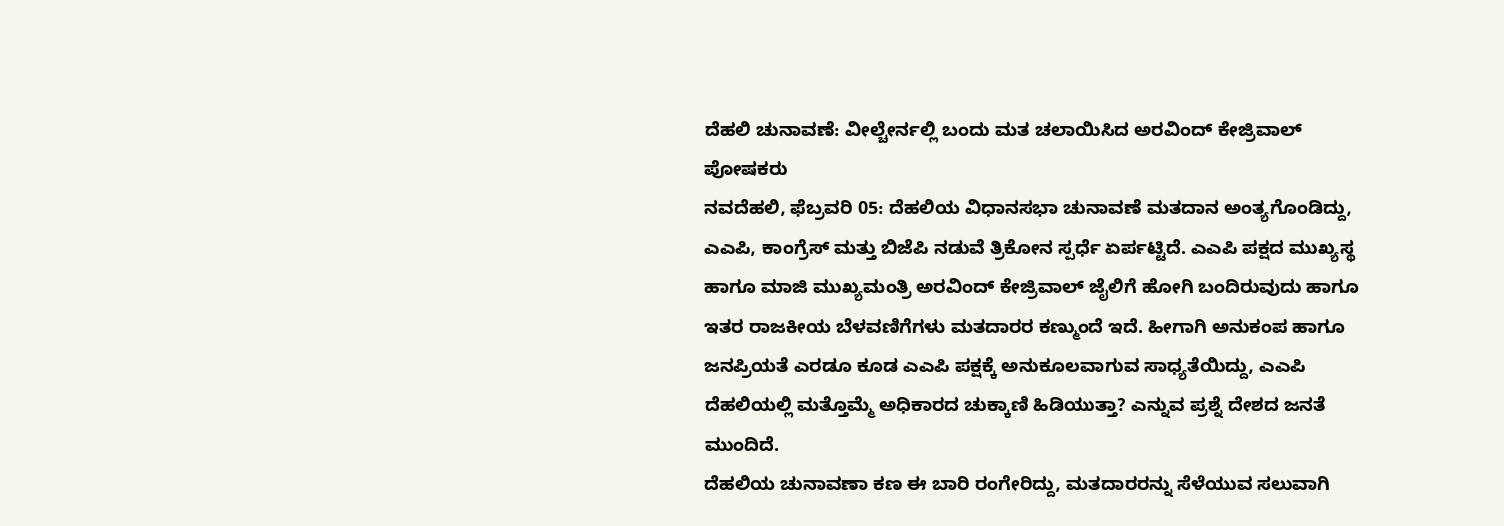ದೆಹಲಿ ಚುನಾವಣೆ: ವೀಲ್ಚೇರ್ನಲ್ಲಿ ಬಂದು ಮತ ಚಲಾಯಿಸಿದ ಅರವಿಂದ್ ಕೇಜ್ರಿವಾಲ್ ಪೋಷಕರು
ನವದೆಹಲಿ, ಫೆಬ್ರವರಿ 05: ದೆಹಲಿಯ ವಿಧಾನಸಭಾ ಚುನಾವಣೆ ಮತದಾನ ಅಂತ್ಯಗೊಂಡಿದ್ದು, ಎಎಪಿ, ಕಾಂಗ್ರೆಸ್ ಮತ್ತು ಬಿಜೆಪಿ ನಡುವೆ ತ್ರಿಕೋನ ಸ್ಪರ್ಧೆ ಏರ್ಪಟ್ಟಿದೆ. ಎಎಪಿ ಪಕ್ಷದ ಮುಖ್ಯಸ್ಥ ಹಾಗೂ ಮಾಜಿ ಮುಖ್ಯಮಂತ್ರಿ ಅರವಿಂದ್ ಕೇಜ್ರಿವಾಲ್ ಜೈಲಿಗೆ ಹೋಗಿ ಬಂದಿರುವುದು ಹಾಗೂ ಇತರ ರಾಜಕೀಯ ಬೆಳವಣಿಗೆಗಳು ಮತದಾರರ ಕಣ್ಮುಂದೆ ಇದೆ. ಹೀಗಾಗಿ ಅನುಕಂಪ ಹಾಗೂ ಜನಪ್ರಿಯತೆ ಎರಡೂ ಕೂಡ ಎಎಪಿ ಪಕ್ಷಕ್ಕೆ ಅನುಕೂಲವಾಗುವ ಸಾಧ್ಯತೆಯಿದ್ದು, ಎಎಪಿ ದೆಹಲಿಯಲ್ಲಿ ಮತ್ತೊಮ್ಮೆ ಅಧಿಕಾರದ ಚುಕ್ಕಾಣಿ ಹಿಡಿಯುತ್ತಾ? ಎನ್ನುವ ಪ್ರಶ್ನೆ ದೇಶದ ಜನತೆ ಮುಂದಿದೆ.
ದೆಹಲಿಯ ಚುನಾವಣಾ ಕಣ ಈ ಬಾರಿ ರಂಗೇರಿದ್ದು, ಮತದಾರರನ್ನು ಸೆಳೆಯುವ ಸಲುವಾಗಿ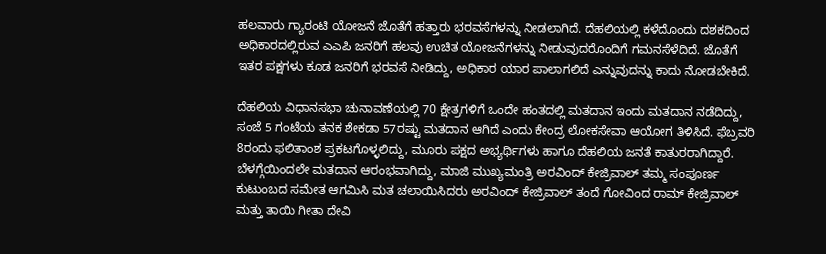ಹಲವಾರು ಗ್ಯಾರಂಟಿ ಯೋಜನೆ ಜೊತೆಗೆ ಹತ್ತಾರು ಭರವಸೆಗಳನ್ನು ನೀಡಲಾಗಿದೆ. ದೆಹಲಿಯಲ್ಲಿ ಕಳೆದೊಂದು ದಶಕದಿಂದ ಅಧಿಕಾರದಲ್ಲಿರುವ ಎಎಪಿ ಜನರಿಗೆ ಹಲವು ಉಚಿತ ಯೋಜನೆಗಳನ್ನು ನೀಡುವುದರೊಂದಿಗೆ ಗಮನಸೆಳೆದಿದೆ. ಜೊತೆಗೆ ಇತರ ಪಕ್ಷಗಳು ಕೂಡ ಜನರಿಗೆ ಭರವಸೆ ನೀಡಿದ್ದು, ಅಧಿಕಾರ ಯಾರ ಪಾಲಾಗಲಿದೆ ಎನ್ನುವುದನ್ನು ಕಾದು ನೋಡಬೇಕಿದೆ.

ದೆಹಲಿಯ ವಿಧಾನಸಭಾ ಚುನಾವಣೆಯಲ್ಲಿ 70 ಕ್ಷೇತ್ರಗಳಿಗೆ ಒಂದೇ ಹಂತದಲ್ಲಿ ಮತದಾನ ಇಂದು ಮತದಾನ ನಡೆದಿದ್ದು, ಸಂಜೆ 5 ಗಂಟೆಯ ತನಕ ಶೇಕಡಾ 57ರಷ್ಟು ಮತದಾನ ಆಗಿದೆ ಎಂದು ಕೇಂದ್ರ ಲೋಕಸೇವಾ ಆಯೋಗ ತಿಳಿಸಿದೆ. ಫೆಬ್ರವರಿ 8ರಂದು ಫಲಿತಾಂಶ ಪ್ರಕಟಗೊಳ್ಳಲಿದ್ದು, ಮೂರು ಪಕ್ಷದ ಅಭ್ಯರ್ಥಿಗಳು ಹಾಗೂ ದೆಹಲಿಯ ಜನತೆ ಕಾತುರರಾಗಿದ್ದಾರೆ.
ಬೆಳಗ್ಗೆಯಿಂದಲೇ ಮತದಾನ ಆರಂಭವಾಗಿದ್ದು, ಮಾಜಿ ಮುಖ್ಯಮಂತ್ರಿ ಅರವಿಂದ್ ಕೇಜ್ರಿವಾಲ್ ತಮ್ಮ ಸಂಪೂರ್ಣ ಕುಟುಂಬದ ಸಮೇತ ಆಗಮಿಸಿ ಮತ ಚಲಾಯಿಸಿದರು ಅರವಿಂದ್ ಕೇಜ್ರಿವಾಲ್ ತಂದೆ ಗೋವಿಂದ ರಾಮ್ ಕೇಜ್ರಿವಾಲ್ ಮತ್ತು ತಾಯಿ ಗೀತಾ ದೇವಿ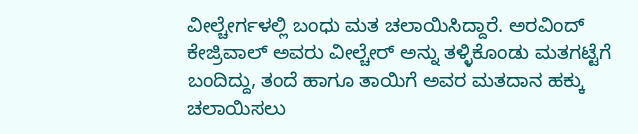ವೀಲ್ಚೇರ್ಗಳಲ್ಲಿ ಬಂಧು ಮತ ಚಲಾಯಿಸಿದ್ದಾರೆ. ಅರವಿಂದ್ ಕೇಜ್ರಿವಾಲ್ ಅವರು ವೀಲ್ಚೇರ್ ಅನ್ನು ತಳ್ಳಿಕೊಂಡು ಮತಗಟ್ಟೆಗೆ ಬಂದಿದ್ದು, ತಂದೆ ಹಾಗೂ ತಾಯಿಗೆ ಅವರ ಮತದಾನ ಹಕ್ಕು ಚಲಾಯಿಸಲು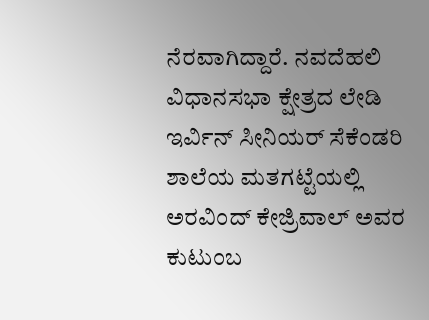ನೆರವಾಗಿದ್ದಾರೆ. ನವದೆಹಲಿ ವಿಧಾನಸಭಾ ಕ್ಷೇತ್ರದ ಲೇಡಿ ಇರ್ವಿನ್ ಸೀನಿಯರ್ ಸೆಕೆಂಡರಿ ಶಾಲೆಯ ಮತಗಟ್ಟೆಯಲ್ಲಿ ಅರವಿಂದ್ ಕೇಜ್ರಿವಾಲ್ ಅವರ ಕುಟುಂಬ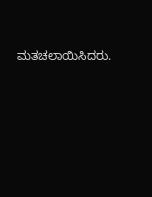ಮತಚಲಾಯಿಸಿದರು.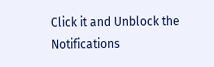Click it and Unblock the Notifications